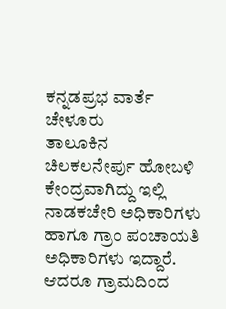ಕನ್ನಡಪ್ರಭ ವಾರ್ತೆ ಚೇಳೂರು
ತಾಲೂಕಿನ ಚಿಲಕಲನೇರ್ಪು ಹೋಬಳಿ ಕೇಂದ್ರವಾಗಿದ್ದು ಇಲ್ಲಿ ನಾಡಕಚೇರಿ ಅಧಿಕಾರಿಗಳು ಹಾಗೂ ಗ್ರಾಂ ಪಂಚಾಯತಿ ಅಧಿಕಾರಿಗಳು ಇದ್ದಾರೆ. ಆದರೂ ಗ್ರಾಮದಿಂದ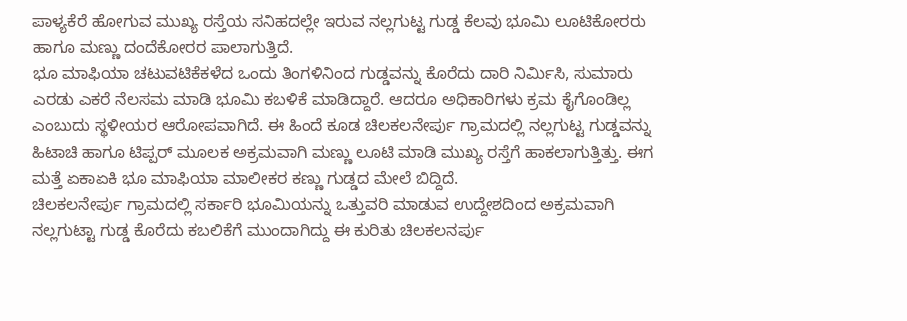ಪಾಳ್ಯಕೆರೆ ಹೋಗುವ ಮುಖ್ಯ ರಸ್ತೆಯ ಸನಿಹದಲ್ಲೇ ಇರುವ ನಲ್ಲಗುಟ್ಟ ಗುಡ್ಡ ಕೆಲವು ಭೂಮಿ ಲೂಟಿಕೋರರು ಹಾಗೂ ಮಣ್ಣು ದಂದೆಕೋರರ ಪಾಲಾಗುತ್ತಿದೆ.
ಭೂ ಮಾಫಿಯಾ ಚಟುವಟಿಕೆಕಳೆದ ಒಂದು ತಿಂಗಳಿನಿಂದ ಗುಡ್ಡವನ್ನು ಕೊರೆದು ದಾರಿ ನಿರ್ಮಿಸಿ, ಸುಮಾರು ಎರಡು ಎಕರೆ ನೆಲಸಮ ಮಾಡಿ ಭೂಮಿ ಕಬಳಿಕೆ ಮಾಡಿದ್ದಾರೆ. ಆದರೂ ಅಧಿಕಾರಿಗಳು ಕ್ರಮ ಕೈಗೊಂಡಿಲ್ಲ ಎಂಬುದು ಸ್ಥಳೀಯರ ಆರೋಪವಾಗಿದೆ. ಈ ಹಿಂದೆ ಕೂಡ ಚಿಲಕಲನೇರ್ಪು ಗ್ರಾಮದಲ್ಲಿ ನಲ್ಲಗುಟ್ಟ ಗುಡ್ಡವನ್ನು ಹಿಟಾಚಿ ಹಾಗೂ ಟಿಪ್ಪರ್ ಮೂಲಕ ಅಕ್ರಮವಾಗಿ ಮಣ್ಣು ಲೂಟಿ ಮಾಡಿ ಮುಖ್ಯ ರಸ್ತೆಗೆ ಹಾಕಲಾಗುತ್ತಿತ್ತು. ಈಗ ಮತ್ತೆ ಏಕಾಏಕಿ ಭೂ ಮಾಫಿಯಾ ಮಾಲೀಕರ ಕಣ್ಣು ಗುಡ್ಡದ ಮೇಲೆ ಬಿದ್ದಿದೆ.
ಚಿಲಕಲನೇರ್ಪು ಗ್ರಾಮದಲ್ಲಿ ಸರ್ಕಾರಿ ಭೂಮಿಯನ್ನು ಒತ್ತುವರಿ ಮಾಡುವ ಉದ್ದೇಶದಿಂದ ಅಕ್ರಮವಾಗಿ ನಲ್ಲಗುಟ್ಟಾ ಗುಡ್ಡ ಕೊರೆದು ಕಬಲಿಕೆಗೆ ಮುಂದಾಗಿದ್ದು ಈ ಕುರಿತು ಚಿಲಕಲನರ್ಪು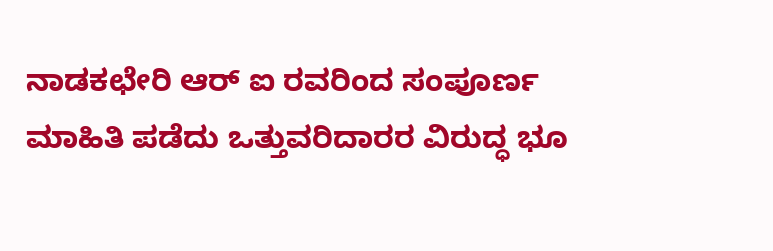ನಾಡಕಛೇರಿ ಆರ್ ಐ ರವರಿಂದ ಸಂಪೂರ್ಣ ಮಾಹಿತಿ ಪಡೆದು ಒತ್ತುವರಿದಾರರ ವಿರುದ್ಧ ಭೂ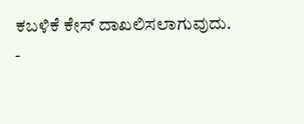ಕಬಳಿಕೆ ಕೇಸ್ ದಾಖಲಿಸಲಾಗುವುದು.
-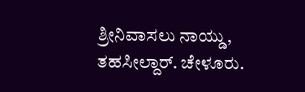ಶ್ರೀನಿವಾಸಲು ನಾಯ್ಡು, ತಹಸೀಲ್ದಾರ್. ಚೇಳೂರು.